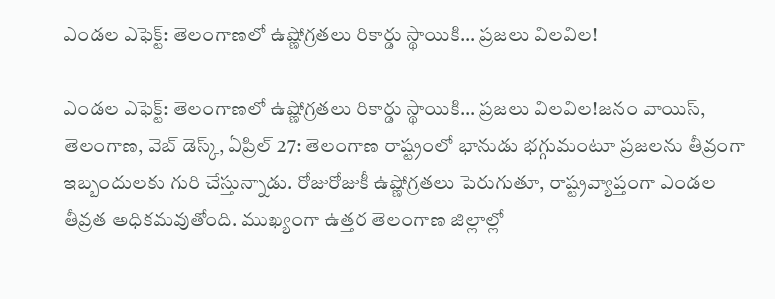ఎండల ఎఫెక్ట్: తెలంగాణలో ఉష్ణోగ్రతలు రికార్డు స్థాయికి… ప్రజలు విలవిల!

ఎండల ఎఫెక్ట్: తెలంగాణలో ఉష్ణోగ్రతలు రికార్డు స్థాయికి… ప్రజలు విలవిల!జనం వాయిస్, తెలంగాణ, వెబ్ డెస్క్, ఏప్రిల్ 27: తెలంగాణ రాష్ట్రంలో భానుడు భగ్గుమంటూ ప్రజలను తీవ్రంగా ఇబ్బందులకు గురి చేస్తున్నాడు. రోజురోజుకీ ఉష్ణోగ్రతలు పెరుగుతూ, రాష్ట్రవ్యాప్తంగా ఎండల తీవ్రత అధికమవుతోంది. ముఖ్యంగా ఉత్తర తెలంగాణ జిల్లాల్లో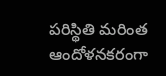పరిస్థితి మరింత ఆందోళనకరంగా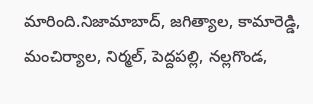మారింది.నిజామాబాద్‌, జగిత్యాల, కామారెడ్డి, మంచిర్యాల, నిర్మల్‌, పెద్దపల్లి, నల్లగొండ,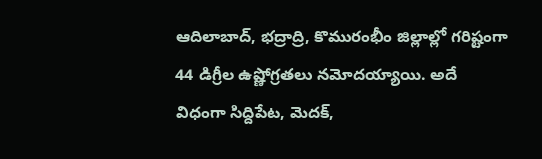ఆదిలాబాద్‌, భద్రాద్రి, కొమురంభీం జిల్లాల్లో గరిష్టంగా 44 డిగ్రీల ఉష్ణోగ్రతలు నమోదయ్యాయి. అదే విధంగా సిద్దిపేట, మెదక్‌,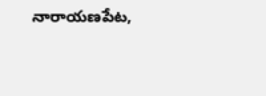నారాయణపేట,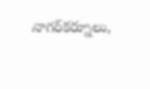నాగర్‌కర్నూలు,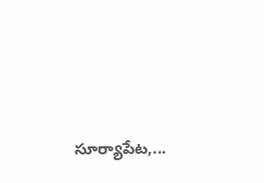సూర్యాపేట,...